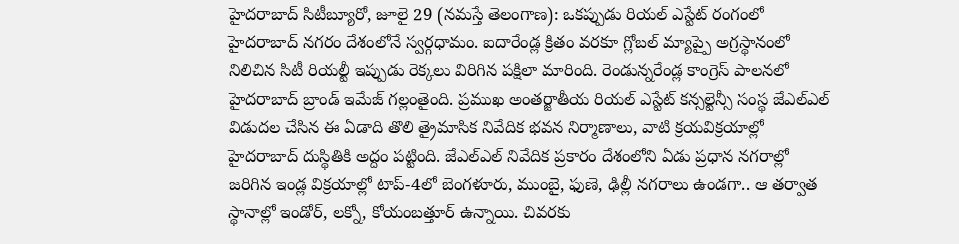హైదరాబాద్ సిటీబ్యూరో, జూలై 29 (నమస్తే తెలంగాణ): ఒకప్పుడు రియల్ ఎస్టేట్ రంగంలో హైదరాబాద్ నగరం దేశంలోనే స్వర్గధామం. ఐదారేండ్ల క్రితం వరకూ గ్లోబల్ మ్యాప్పై అగ్రస్థానంలో నిలిచిన సిటీ రియల్టీ ఇప్పుడు రెక్కలు విరిగిన పక్షిలా మారింది. రెండున్నరేండ్ల కాంగ్రెస్ పాలనలో హైదరాబాద్ బ్రాండ్ ఇమేజ్ గల్లంతైంది. ప్రముఖ అంతర్జాతీయ రియల్ ఎస్టేట్ కన్సల్టెన్సీ సంస్థ జేఎల్ఎల్ విడుదల చేసిన ఈ ఏడాది తొలి త్రైమాసిక నివేదిక భవన నిర్మాణాలు, వాటి క్రయవిక్రయాల్లో హైదరాబాద్ దుస్థితికి అద్దం పట్టింది. జేఎల్ఎల్ నివేదిక ప్రకారం దేశంలోని ఏడు ప్రధాన నగరాల్లో జరిగిన ఇండ్ల విక్రయాల్లో టాప్-4లో బెంగళూరు, ముంబై, ఫుణె, ఢిల్లీ నగరాలు ఉండగా.. ఆ తర్వాత స్థానాల్లో ఇండోర్, లక్నో, కోయంబత్తూర్ ఉన్నాయి. చివరకు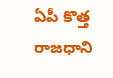ఏపీ కొత్త రాజధాని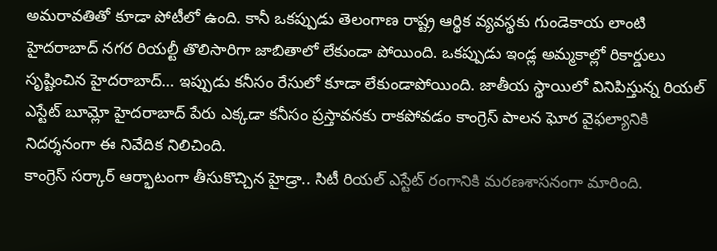అమరావతితో కూడా పోటీలో ఉంది. కానీ ఒకప్పుడు తెలంగాణ రాష్ట్ర ఆర్థిక వ్యవస్థకు గుండెకాయ లాంటి హైదరాబాద్ నగర రియల్టీ తొలిసారిగా జాబితాలో లేకుండా పోయింది. ఒకప్పుడు ఇండ్ల అమ్మకాల్లో రికార్డులు సృష్టించిన హైదరాబాద్… ఇప్పుడు కనీసం రేసులో కూడా లేకుండాపోయింది. జాతీయ స్థాయిలో వినిపిస్తున్న రియల్ ఎస్టేట్ బూమ్లో హైదరాబాద్ పేరు ఎక్కడా కనీసం ప్రస్తావనకు రాకపోవడం కాంగ్రెస్ పాలన ఘోర వైఫల్యానికి నిదర్శనంగా ఈ నివేదిక నిలిచింది.
కాంగ్రెస్ సర్కార్ ఆర్భాటంగా తీసుకొచ్చిన హైడ్రా.. సిటీ రియల్ ఎస్టేట్ రంగానికి మరణశాసనంగా మారింది.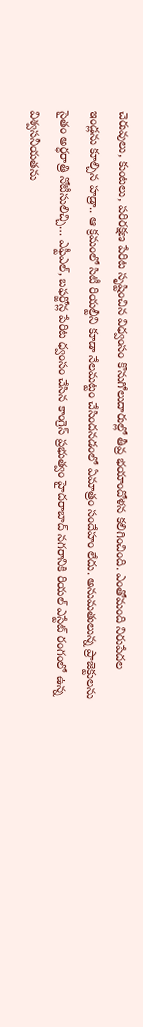చెరువులు, కుంటలు, పరిరక్షణ పేరిట సృష్టించిన విధ్వంసం కొనుగోలుదారుల్లో తీవ్ర భయాందోళన కలిగించింది. ఎంతోమంది నిరుపేదల ఇండ్లను కూల్చిన హడ్రా.. ఆ క్రమంలో సిటీ రియల్టీని కూడా నేలమట్టం చేసిందనడంలో ఏమాత్రం సందేహం లేదు. అనుమతులున్న ప్రాజెక్టులను సైతం అర్ధరాత్రి నోటీసులిచ్చి… ఎఫ్టీఎల్, బఫర్జోన్ల పేరిట ధ్వంసం చేసిన కాంగ్రెస్ ప్రభుత్వం హైదరాబాద్ నగరానికి రియల్ ఎస్టేట్ రంగంలో ఉన్న విశ్వసనీయతను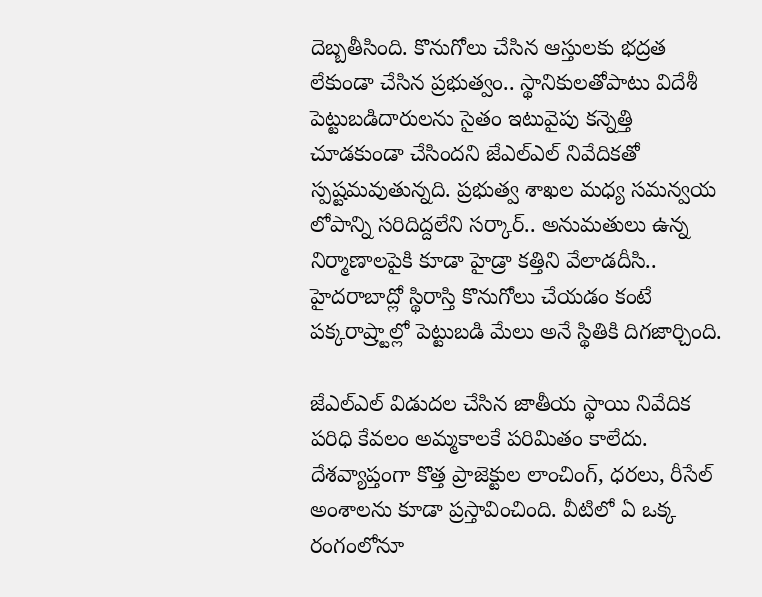దెబ్బతీసింది. కొనుగోలు చేసిన ఆస్తులకు భద్రత లేకుండా చేసిన ప్రభుత్వం.. స్థానికులతోపాటు విదేశీ పెట్టుబడిదారులను సైతం ఇటువైపు కన్నెత్తి చూడకుండా చేసిందని జేఎల్ఎల్ నివేదికతో స్పష్టమవుతున్నది. ప్రభుత్వ శాఖల మధ్య సమన్వయ లోపాన్ని సరిదిద్దలేని సర్కార్.. అనుమతులు ఉన్న నిర్మాణాలపైకి కూడా హైడ్రా కత్తిని వేలాడదీసి.. హైదరాబాద్లో స్థిరాస్తి కొనుగోలు చేయడం కంటే పక్కరాష్ర్టాల్లో పెట్టుబడి మేలు అనే స్థితికి దిగజార్చింది.

జేఎల్ఎల్ విడుదల చేసిన జాతీయ స్థాయి నివేదిక పరిధి కేవలం అమ్మకాలకే పరిమితం కాలేదు. దేశవ్యాప్తంగా కొత్త ప్రాజెక్టుల లాంచింగ్, ధరలు, రీసేల్ అంశాలను కూడా ప్రస్తావించింది. వీటిలో ఏ ఒక్క రంగంలోనూ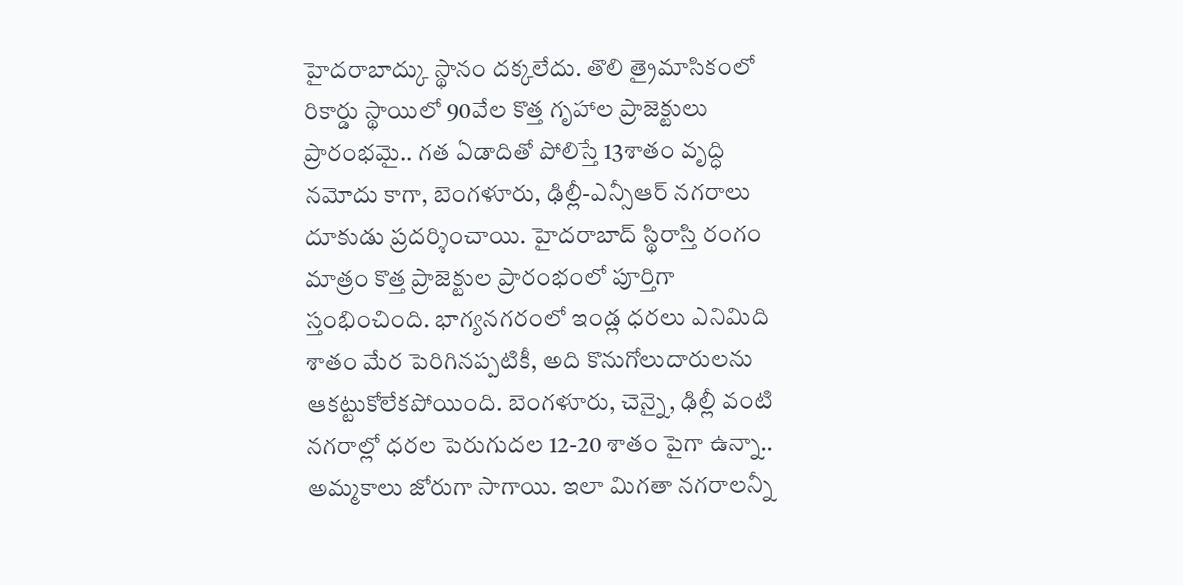హైదరాబాద్కు స్థానం దక్కలేదు. తొలి త్రైమాసికంలో రికార్డు స్థాయిలో 90వేల కొత్త గృహాల ప్రాజెక్టులు ప్రారంభమై.. గత ఏడాదితో పోలిస్తే 13శాతం వృద్ధి నమోదు కాగా, బెంగళూరు, ఢిల్లీ-ఎన్సీఆర్ నగరాలు దూకుడు ప్రదర్శించాయి. హైదరాబాద్ స్థిరాస్తి రంగం మాత్రం కొత్త ప్రాజెక్టుల ప్రారంభంలో పూర్తిగా స్తంభించింది. భాగ్యనగరంలో ఇండ్ల ధరలు ఎనిమిది శాతం మేర పెరిగినప్పటికీ, అది కొనుగోలుదారులను ఆకట్టుకోలేకపోయింది. బెంగళూరు, చెన్నై, ఢిల్లీ వంటి నగరాల్లో ధరల పెరుగుదల 12-20 శాతం పైగా ఉన్నా.. అమ్మకాలు జోరుగా సాగాయి. ఇలా మిగతా నగరాలన్నీ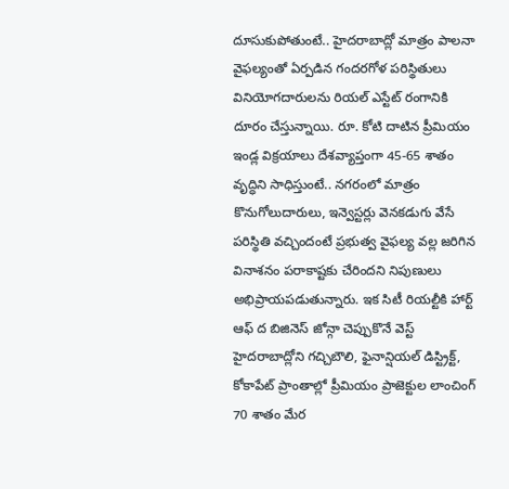దూసుకుపోతుంటే.. హైదరాబాద్లో మాత్రం పాలనా వైఫల్యంతో ఏర్పడిన గందరగోళ పరిస్థితులు వినియోగదారులను రియల్ ఎస్టేట్ రంగానికి దూరం చేస్తున్నాయి. రూ. కోటి దాటిన ప్రీమియం ఇండ్ల విక్రయాలు దేశవ్యాప్తంగా 45-65 శాతం వృద్ధిని సాధిస్తుంటే.. నగరంలో మాత్రం కొనుగోలుదారులు, ఇన్వెస్టర్లు వెనకడుగు వేసే పరిస్థితి వచ్చిందంటే ప్రభుత్వ వైఫల్య వల్ల జరిగిన వినాశనం పరాకాష్టకు చేరిందని నిపుణులు అభిప్రాయపడుతున్నారు. ఇక సిటీ రియల్టీకి హార్ట్ ఆఫ్ ద బిజినెస్ జోన్గా చెప్పుకొనే వెస్ట్ హైదరాబాద్లోని గచ్చిబౌలి, ఫైనాన్షియల్ డిస్ట్రిక్ట్, కోకాపేట్ ప్రాంతాల్లో ప్రీమియం ప్రాజెక్టుల లాంచింగ్ 70 శాతం మేర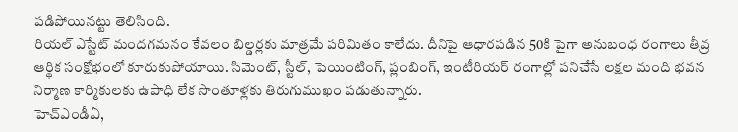పడిపోయినట్టు తెలిసింది.
రియల్ ఎస్టేట్ మందగమనం కేవలం బిల్డర్లకు మాత్రమే పరిమితం కాలేదు. దీనిపై ఆధారపడిన 50కి పైగా అనుబంధ రంగాలు తీవ్ర ఆర్థిక సంక్షోభంలో కూరుకుపోయాయి. సిమెంట్, స్టీల్, పెయింటింగ్, ప్లంబింగ్, ఇంటీరియర్ రంగాల్లో పనిచేసే లక్షల మంది భవన నిర్మాణ కార్మికులకు ఉపాధి లేక సొంతూళ్లకు తిరుగుముఖం పడుతున్నారు.
హెచ్ఎండీఏ,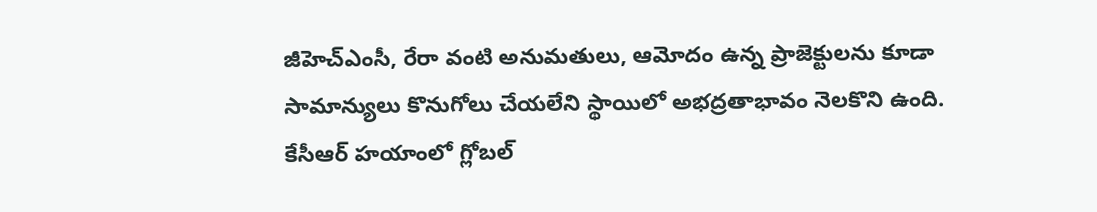జీహెచ్ఎంసీ, రేరా వంటి అనుమతులు, ఆమోదం ఉన్న ప్రాజెక్టులను కూడా సామాన్యులు కొనుగోలు చేయలేని స్థాయిలో అభద్రతాభావం నెలకొని ఉంది. కేసీఆర్ హయాంలో గ్లోబల్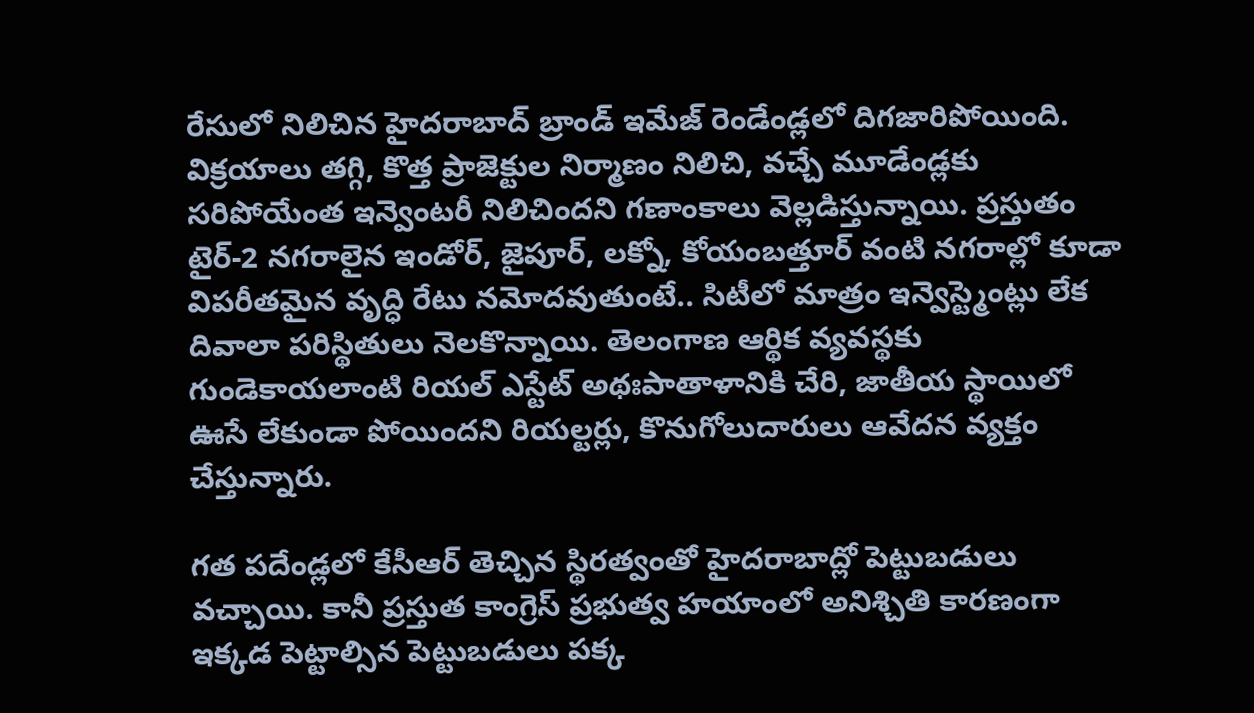రేసులో నిలిచిన హైదరాబాద్ బ్రాండ్ ఇమేజ్ రెండేండ్లలో దిగజారిపోయింది. విక్రయాలు తగ్గి, కొత్త ప్రాజెక్టుల నిర్మాణం నిలిచి, వచ్చే మూడేండ్లకు సరిపోయేంత ఇన్వెంటరీ నిలిచిందని గణాంకాలు వెల్లడిస్తున్నాయి. ప్రస్తుతం టైర్-2 నగరాలైన ఇండోర్, జైపూర్, లక్నో, కోయంబత్తూర్ వంటి నగరాల్లో కూడా విపరీతమైన వృద్ధి రేటు నమోదవుతుంటే.. సిటీలో మాత్రం ఇన్వెస్ట్మెంట్లు లేక దివాలా పరిస్థితులు నెలకొన్నాయి. తెలంగాణ ఆర్థిక వ్యవస్థకు గుండెకాయలాంటి రియల్ ఎస్టేట్ అథఃపాతాళానికి చేరి, జాతీయ స్థాయిలో ఊసే లేకుండా పోయిందని రియల్టర్లు, కొనుగోలుదారులు ఆవేదన వ్యక్తం చేస్తున్నారు.

గత పదేండ్లలో కేసీఆర్ తెచ్చిన స్థిరత్వంతో హైదరాబాద్లో పెట్టుబడులు వచ్చాయి. కానీ ప్రస్తుత కాంగ్రెస్ ప్రభుత్వ హయాంలో అనిశ్చితి కారణంగా ఇక్కడ పెట్టాల్సిన పెట్టుబడులు పక్క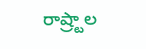రాష్ర్టాల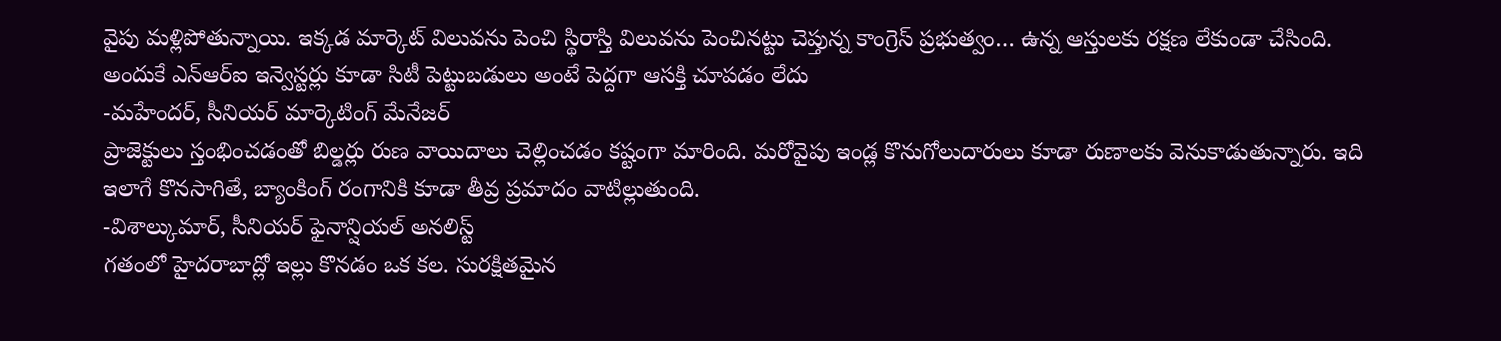వైపు మళ్లిపోతున్నాయి. ఇక్కడ మార్కెట్ విలువను పెంచి స్థిరాస్తి విలువను పెంచినట్టు చెప్తున్న కాంగ్రెస్ ప్రభుత్వం… ఉన్న ఆస్తులకు రక్షణ లేకుండా చేసింది. అందుకే ఎన్ఆర్ఐ ఇన్వెస్టర్లు కూడా సిటీ పెట్టుబడులు అంటే పెద్దగా ఆసక్తి చూపడం లేదు
-మహేందర్, సీనియర్ మార్కెటింగ్ మేనేజర్
ప్రాజెక్టులు స్తంభించడంతో బిల్డర్లు రుణ వాయిదాలు చెల్లించడం కష్టంగా మారింది. మరోవైపు ఇండ్ల కొనుగోలుదారులు కూడా రుణాలకు వెనుకాడుతున్నారు. ఇది ఇలాగే కొనసాగితే, బ్యాంకింగ్ రంగానికి కూడా తీవ్ర ప్రమాదం వాటిల్లుతుంది.
-విశాల్కుమార్, సీనియర్ ఫైనాన్షియల్ అనలిస్ట్
గతంలో హైదరాబాద్లో ఇల్లు కొనడం ఒక కల. సురక్షితమైన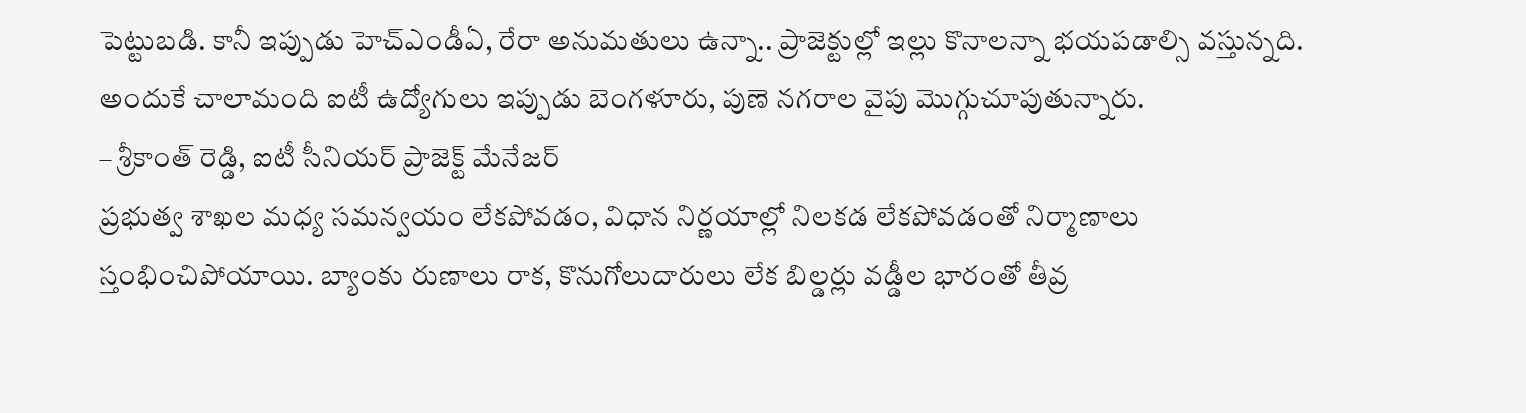పెట్టుబడి. కానీ ఇప్పుడు హెచ్ఎండీఏ, రేరా అనుమతులు ఉన్నా.. ప్రాజెక్టుల్లో ఇల్లు కొనాలన్నా భయపడాల్సి వస్తున్నది. అందుకే చాలామంది ఐటీ ఉద్యోగులు ఇప్పుడు బెంగళూరు, పుణె నగరాల వైపు మొగ్గుచూపుతున్నారు.
– శ్రీకాంత్ రెడ్డి, ఐటీ సీనియర్ ప్రాజెక్ట్ మేనేజర్
ప్రభుత్వ శాఖల మధ్య సమన్వయం లేకపోవడం, విధాన నిర్ణయాల్లో నిలకడ లేకపోవడంతో నిర్మాణాలు స్తంభించిపోయాయి. బ్యాంకు రుణాలు రాక, కొనుగోలుదారులు లేక బిల్డర్లు వడ్డీల భారంతో తీవ్ర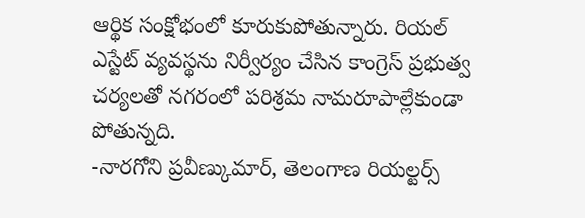ఆర్థిక సంక్షోభంలో కూరుకుపోతున్నారు. రియల్ ఎస్టేట్ వ్యవస్థను నిర్వీర్యం చేసిన కాంగ్రెస్ ప్రభుత్వ చర్యలతో నగరంలో పరిశ్రమ నామరూపాల్లేకుండా పోతున్నది.
-నారగోని ప్రవీణ్కుమార్, తెలంగాణ రియల్టర్స్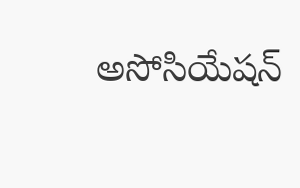అసోసియేషన్